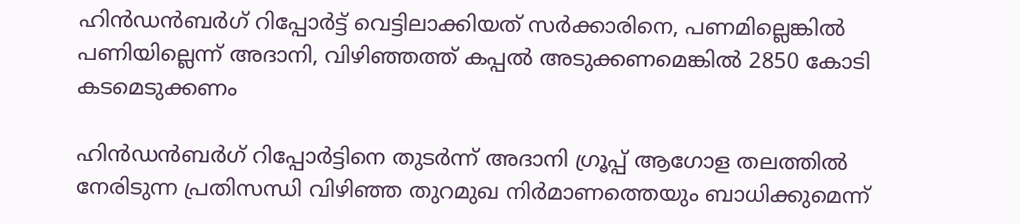ഹിന്‍ഡന്‍ബര്‍ഗ് റിപ്പോര്‍ട്ട് വെട്ടിലാക്കിയത് സര്‍ക്കാരിനെ, പണമില്ലെങ്കില്‍ പണിയില്ലെന്ന് അദാനി, വിഴിഞ്ഞത്ത് കപ്പൽ അടുക്കണമെങ്കില്‍ 2850 കോടി കടമെടുക്കണം

ഹിന്‍ഡന്‍ബര്‍ഗ് റിപ്പോര്‍ട്ടിനെ തുടര്‍ന്ന് അദാനി ഗ്രൂപ്പ് ആഗോള തലത്തില്‍ നേരിടുന്ന പ്രതിസന്ധി വിഴിഞ്ഞ തുറമുഖ നിര്‍മാണത്തെയും ബാധിക്കുമെന്ന്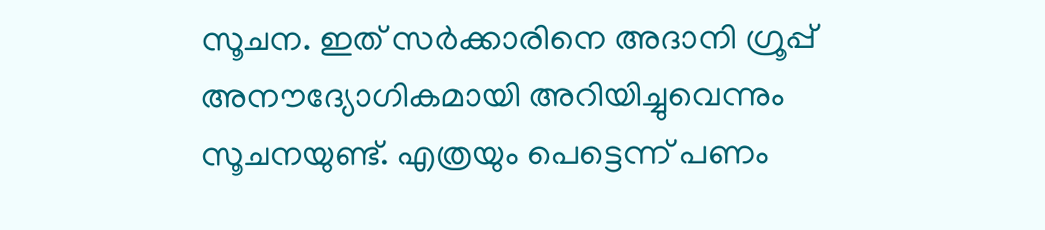സൂചന. ഇത് സര്‍ക്കാരിനെ അദാനി ഗ്രൂപ്പ് അനൗദ്യോഗികമായി അറിയിച്ചുവെന്നും സൂചനയുണ്ട്. എത്രയും പെട്ടെന്ന് പണം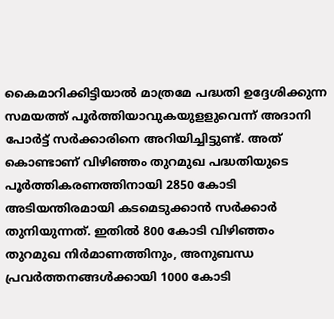കൈമാറിക്കിട്ടിയാല്‍ മാത്രമേ പദ്ധതി ഉദ്ദേശിക്കുന്ന സമയത്ത് പൂര്‍ത്തിയാവുകയുളളുവെന്ന് അദാനി പോര്‍ട്ട് സര്‍ക്കാരിനെ അറിയിച്ചിട്ടുണ്ട്. അത് കൊണ്ടാണ് വിഴിഞ്ഞം തുറമുഖ പദ്ധതിയുടെ പൂര്‍ത്തികരണത്തിനായി 2850 കോടി അടിയന്തിരമായി കടമെടുക്കാന്‍ സര്‍ക്കാര്‍ തുനിയുന്നത്. ഇതില്‍ 800 കോടി വിഴിഞ്ഞം തുറമുഖ നിര്‍മാണത്തിനും, അനുബന്ധ പ്രവര്‍ത്തനങ്ങള്‍ക്കായി 1000 കോടി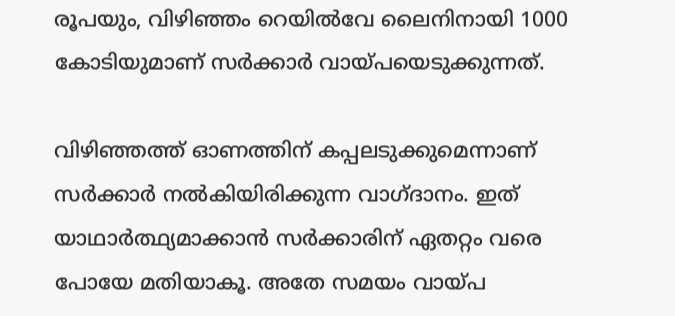രൂപയും, വിഴിഞ്ഞം റെയില്‍വേ ലൈനിനായി 1000 കോടിയുമാണ് സര്‍ക്കാര്‍ വായ്പയെടുക്കുന്നത്.

വിഴിഞ്ഞത്ത് ഓണത്തിന് കപ്പലടുക്കുമെന്നാണ് സര്‍ക്കാര്‍ നല്‍കിയിരിക്കുന്ന വാഗ്ദാനം. ഇത് യാഥാര്‍ത്ഥ്യമാക്കാന്‍ സര്‍ക്കാരിന് ഏതറ്റം വരെ പോയേ മതിയാകൂ. അതേ സമയം വായ്പ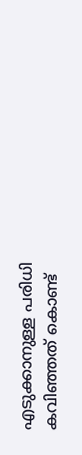എടുക്കാനുള്ള പരിധി കവിഞ്ഞത് കൊണ്ട്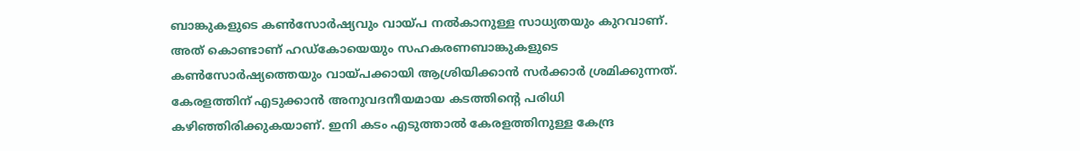ബാങ്കുകളുടെ കണ്‍സോര്‍ഷ്യവും വായ്പ നല്‍കാനുള്ള സാധ്യതയും കുറവാണ്. അത് കൊണ്ടാണ് ഹഡ്‌കോയെയും സഹകരണബാങ്കുകളുടെ കണ്‍സോര്‍ഷ്യത്തെയും വായ്പക്കായി ആശ്രിയിക്കാന്‍ സര്‍ക്കാര്‍ ശ്രമിക്കുന്നത്. കേരളത്തിന് എടുക്കാന്‍ അനുവദനീയമായ കടത്തിന്റെ പരിധി കഴിഞ്ഞിരിക്കുകയാണ്. ഇനി കടം എടുത്താല്‍ കേരളത്തിനുള്ള കേന്ദ്ര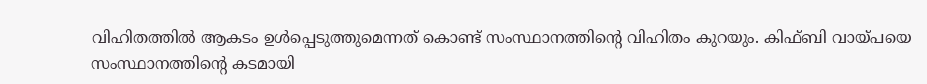വിഹിതത്തില്‍ ആകടം ഉള്‍പ്പെടുത്തുമെന്നത് കൊണ്ട് സംസ്ഥാനത്തിന്റെ വിഹിതം കുറയും. കിഫ്ബി വായ്പയെ സംസ്ഥാനത്തിന്റെ കടമായി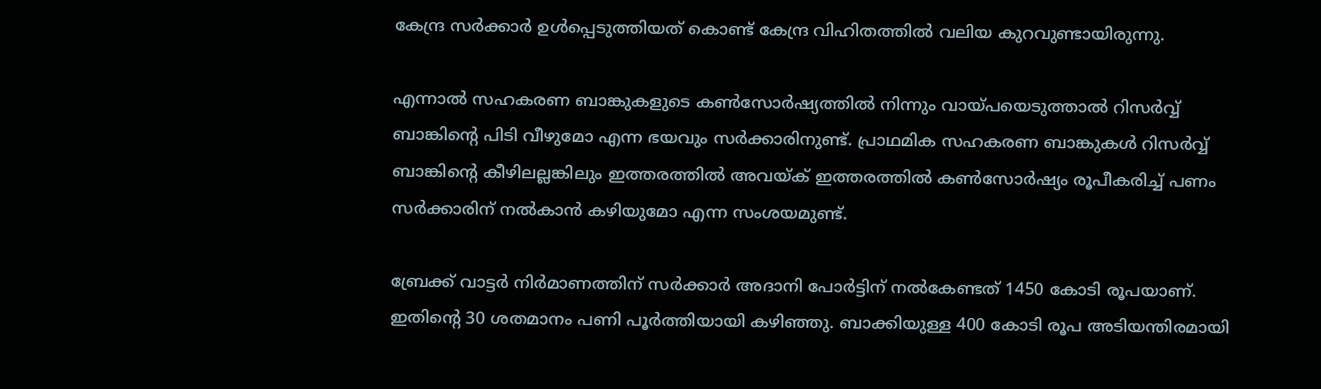കേന്ദ്ര സര്‍ക്കാര്‍ ഉള്‍പ്പെടുത്തിയത് കൊണ്ട് കേന്ദ്ര വിഹിതത്തില്‍ വലിയ കുറവുണ്ടായിരുന്നു.

എന്നാല്‍ സഹകരണ ബാങ്കുകളുടെ കണ്‍സോര്‍ഷ്യത്തില്‍ നിന്നും വായ്പയെടുത്താല്‍ റിസര്‍വ്വ് ബാങ്കിന്റെ പിടി വീഴുമോ എന്ന ഭയവും സര്‍ക്കാരിനുണ്ട്. പ്രാഥമിക സഹകരണ ബാങ്കുകള്‍ റിസര്‍വ്വ് ബാങ്കിന്റെ കീഴിലല്ലങ്കിലും ഇത്തരത്തില്‍ അവയ്ക് ഇത്തരത്തില്‍ കണ്‍സോര്‍ഷ്യം രൂപീകരിച്ച് പണം സര്‍ക്കാരിന് നല്‍കാന്‍ കഴിയുമോ എന്ന സംശയമുണ്ട്.

ബ്രേക്ക് വാട്ടര്‍ നിര്‍മാണത്തിന് സര്‍ക്കാര്‍ അദാനി പോര്‍ട്ടിന് നല്‍കേണ്ടത് 1450 കോടി രൂപയാണ്. ഇതിന്റെ 30 ശതമാനം പണി പൂര്‍ത്തിയായി കഴിഞ്ഞു. ബാക്കിയുള്ള 400 കോടി രൂപ അടിയന്തിരമായി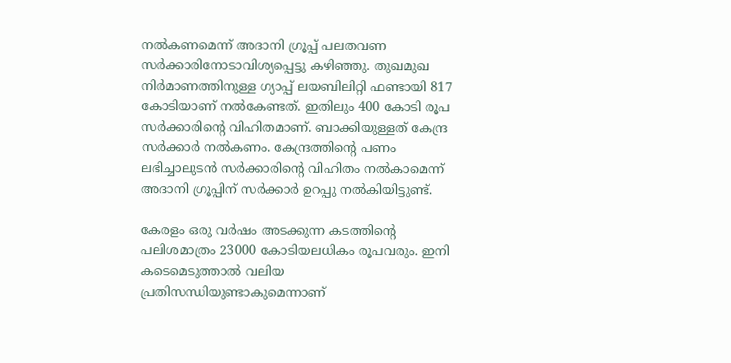നല്‍കണമെന്ന് അദാനി ഗ്രൂപ്പ് പലതവണ സര്‍ക്കാരിനോടാവിശ്യപ്പെട്ടു കഴിഞ്ഞു. തുഖമുഖ നിര്‍മാണത്തിനുള്ള ഗ്യാപ്പ് ലയബിലിറ്റി ഫണ്ടായി 817 കോടിയാണ് നല്‍കേണ്ടത്. ഇതിലും 400 കോടി രൂപ സര്‍ക്കാരിന്റെ വിഹിതമാണ്. ബാക്കിയുള്ളത് കേന്ദ്ര സര്‍ക്കാര്‍ നല്‍കണം. കേന്ദ്രത്തിന്റെ പണം ലഭിച്ചാലുടന്‍ സര്‍ക്കാരിന്റെ വിഹിതം നല്‍കാമെന്ന് അദാനി ഗ്രൂപ്പിന് സര്‍ക്കാര്‍ ഉറപ്പു നല്‍കിയിട്ടുണ്ട്.

കേരളം ഒരു വര്‍ഷം അടക്കുന്ന കടത്തിന്റെ പലിശമാത്രം 23000 കോടിയലധികം രൂപവരും. ഇനി കടെമെടുത്താല്‍ വലിയ പ്രതിസന്ധിയുണ്ടാകുമെന്നാണ്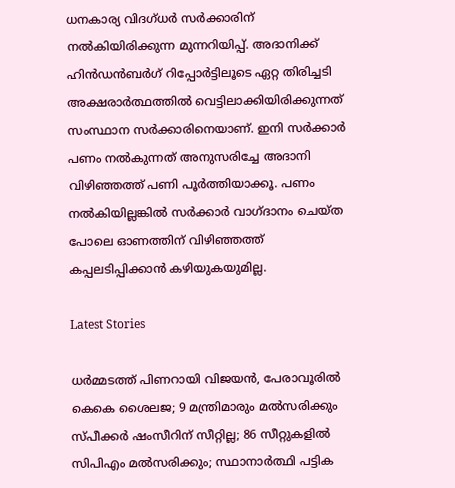ധനകാര്യ വിദഗ്ധര്‍ സര്‍ക്കാരിന് നല്‍കിയിരിക്കുന്ന മുന്നറിയിപ്പ്. അദാനിക്ക് ഹിന്‍ഡന്‍ബര്‍ഗ് റിപ്പോര്‍ട്ടിലൂടെ ഏറ്റ തിരിച്ചടി അക്ഷരാര്‍ത്ഥത്തില്‍ വെട്ടിലാക്കിയിരിക്കുന്നത് സംസ്ഥാന സര്‍ക്കാരിനെയാണ്. ഇനി സര്‍ക്കാര്‍ പണം നല്‍കുന്നത് അനുസരിച്ചേ അദാനി വിഴിഞ്ഞത്ത് പണി പൂര്‍ത്തിയാക്കൂ. പണം നല്‍കിയില്ലങ്കില്‍ സര്‍ക്കാര്‍ വാഗ്ദാനം ചെയ്ത പോലെ ഓണത്തിന് വിഴിഞ്ഞത്ത് കപ്പലടിപ്പിക്കാന്‍ കഴിയുകയുമില്ല.

Latest Stories

ധര്‍മ്മടത്ത് പിണറായി വിജയന്‍, പേരാവൂരില്‍ കെകെ ശൈലജ; 9 മന്ത്രിമാരും മല്‍സരിക്കും സ്പീക്കര്‍ ഷംസീറിന് സീറ്റില്ല; 86 സീറ്റുകളില്‍ സിപിഎം മല്‍സരിക്കും; സ്ഥാനാര്‍ത്ഥി പട്ടിക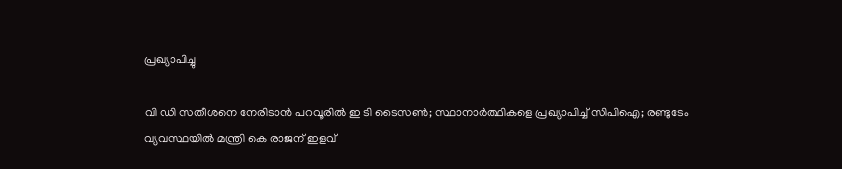പ്രഖ്യാപിച്ചു

വി ഡി സതീശനെ നേരിടാന്‍ പറവൂരില്‍ ഇ ടി ടൈസണ്‍; സ്ഥാനാര്‍ത്ഥികളെ പ്രഖ്യാപിച്ച് സിപിഐ; രണ്ടുടേം വ്യവസ്ഥയില്‍ മന്ത്രി കെ രാജന് ഇളവ്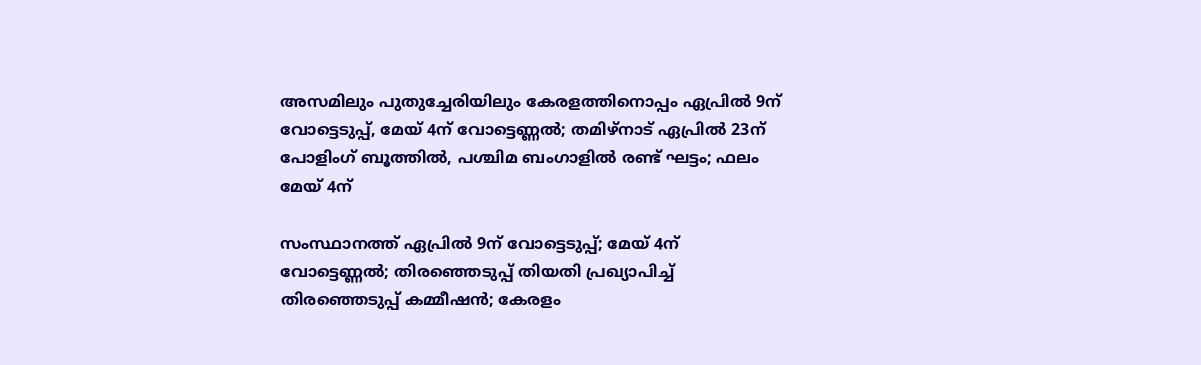അസമിലും പുതുച്ചേരിയിലും കേരളത്തിനൊപ്പം ഏപ്രില്‍ 9ന് വോട്ടെടുപ്പ്, മേയ് 4ന് വോട്ടെണ്ണല്‍; തമിഴ്‌നാട് ഏപ്രില്‍ 23ന് പോളിംഗ് ബൂത്തില്‍, പശ്ചിമ ബംഗാളില്‍ രണ്ട് ഘട്ടം; ഫലം മേയ് 4ന്

സംസ്ഥാനത്ത് ഏപ്രില്‍ 9ന് വോട്ടെടുപ്പ്; മേയ് 4ന് വോട്ടെണ്ണല്‍; തിരഞ്ഞെടുപ്പ് തിയതി പ്രഖ്യാപിച്ച് തിരഞ്ഞെടുപ്പ് കമ്മീഷന്‍; കേരളം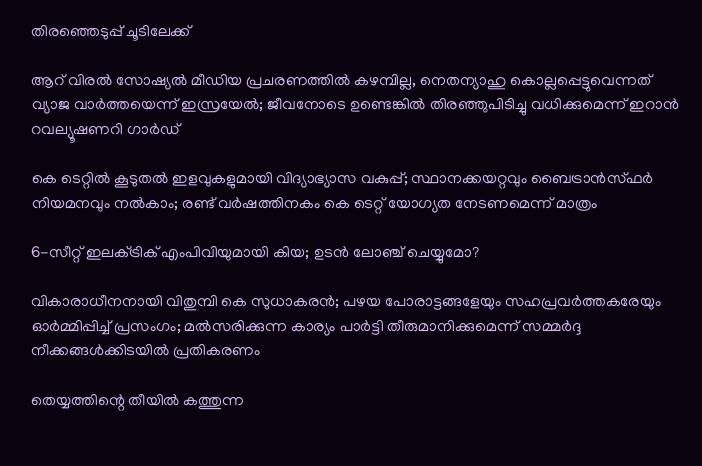തിരഞ്ഞെടുപ്പ് ചൂടിലേക്ക്

ആറ് വിരല്‍ സോഷ്യല്‍ മീഡിയ പ്രചരണത്തില്‍ കഴമ്പില്ല, നെതന്യാഹു കൊല്ലപ്പെട്ടുവെന്നത് വ്യാജ വാര്‍ത്തയെന്ന് ഇസ്രയേല്‍; ജീവനോടെ ഉണ്ടെങ്കില്‍ തിരഞ്ഞുപിടിച്ചു വധിക്കുമെന്ന് ഇറാന്‍ റവല്യൂഷണറി ഗാര്‍ഡ്

കെ ടെറ്റില്‍ കൂടുതല്‍ ഇളവുകളുമായി വിദ്യാഭ്യാസ വകുപ്പ്; സ്ഥാനക്കയറ്റവും ബൈട്രാന്‍സ്ഫര്‍ നിയമനവും നല്‍കാം; രണ്ട് വര്‍ഷത്തിനകം കെ ടെറ്റ് യോഗ്യത നേടണമെന്ന് മാത്രം

6-സീറ്റ് ഇലക്‌ട്രിക് എംപിവിയുമായി കിയ; ഉടൻ ലോഞ്ച് ചെയ്യുമോ?

വികാരാധീനനായി വിതുമ്പി കെ സുധാകരന്‍; പഴയ പോരാട്ടങ്ങളേയും സഹപ്രവര്‍ത്തകരേയും ഓര്‍മ്മിപ്പിച്ച് പ്രസംഗം; മല്‍സരിക്കുന്ന കാര്യം പാര്‍ട്ടി തീരുമാനിക്കുമെന്ന് സമ്മര്‍ദ്ദ നീക്കങ്ങള്‍ക്കിടയില്‍ പ്രതികരണം

തെയ്യത്തിന്റെ തീയിൽ കത്തുന്ന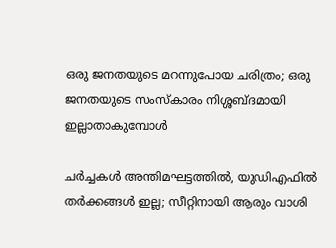ഒരു ജനതയുടെ മറന്നുപോയ ചരിത്രം; ഒരു ജനതയുടെ സംസ്കാരം നിശ്ശബ്ദമായി ഇല്ലാതാകുമ്പോൾ

ചർച്ചകൾ അന്തിമഘട്ടത്തിൽ, യുഡിഎഫിൽ തർക്കങ്ങൾ ഇല്ല; സീറ്റിനായി ആരും വാശി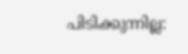പിടിക്കുന്നില്ല: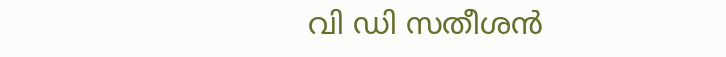വി ഡി സതീശൻ